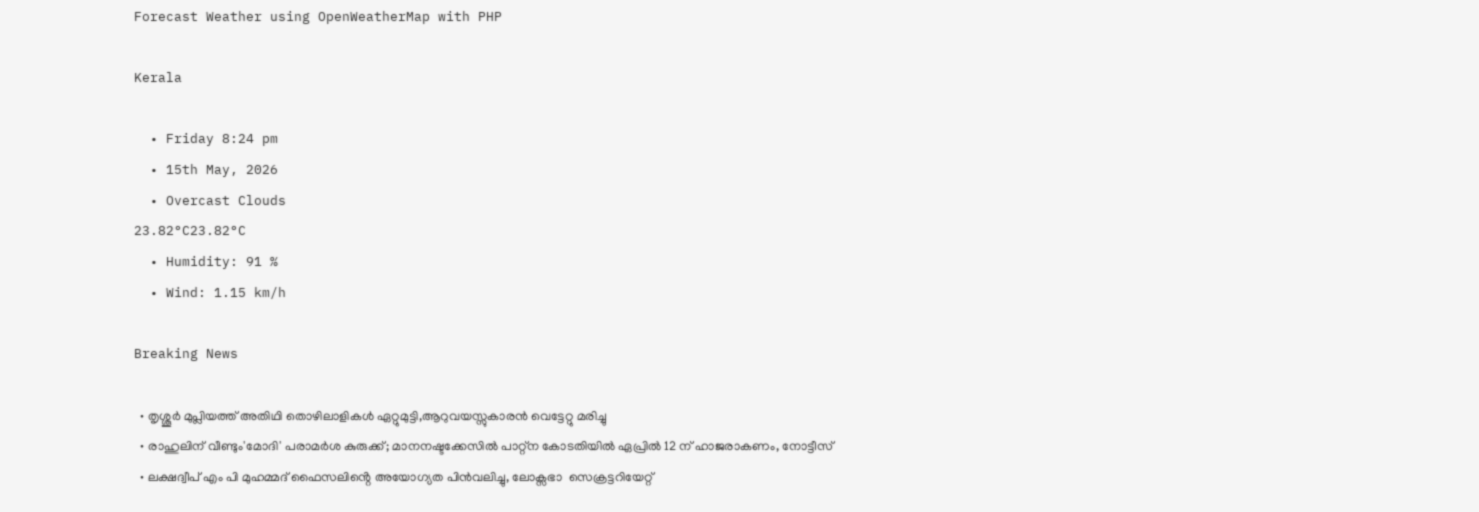Forecast Weather using OpenWeatherMap with PHP

Kerala

  • Friday 8:24 pm
  • 15th May, 2026
  • Overcast Clouds
23.82°C23.82°C
  • Humidity: 91 %
  • Wind: 1.15 km/h

Breaking News

  • തൃശ്ശൂർ മുപ്ലിയത്ത് അതിഥി തൊഴിലാളികൾ ഏറ്റുമുട്ടി,ആറുവയസ്സുകാരൻ വെട്ടേറ്റു മരിച്ചു
  • രാഹുലിന് വീണ്ടും'മോദി' പരാമര്‍ശ കുരുക്ക്; മാനനഷ്ടക്കേസിൽ പാറ്റ്ന കോടതിയിൽ ഏപ്രിൽ 12 ന് ഹാജരാകണം, നോട്ടീസ്
  • ലക്ഷദ്വീപ് എം പി മുഹമ്മദ് ഫൈസലിൻ്റെ അയോഗ്യത പിൻവലിച്ചു, ലോക്സഭാ  സെക്രട്ടറിയേറ്റ്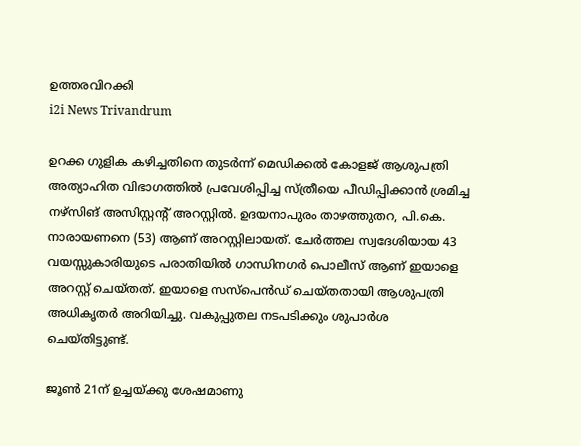ഉത്തരവിറക്കി
i2i News Trivandrum

ഉറക്ക ഗുളിക കഴിച്ചതിനെ തുടർന്ന് മെഡിക്കൽ കോളജ് ആശുപത്രി അത്യാഹിത വിഭാഗത്തിൽ പ്രവേശിപ്പിച്ച സ്ത്രീയെ പീഡിപ്പിക്കാൻ ശ്രമിച്ച നഴ്‌സിങ് അസിസ്റ്റന്റ് അറസ്റ്റിൽ. ഉദയനാപുരം താഴത്തുതറ, പി.കെ. നാരായണനെ (53) ആണ് അറസ്റ്റിലായത്. ചേർത്തല സ്വദേശിയായ 43 വയസ്സുകാരിയുടെ പരാതിയിൽ ഗാന്ധിനഗർ പൊലീസ് ആണ് ഇയാളെ അറസ്റ്റ് ചെയ്തത്. ഇയാളെ സസ്‌പെൻഡ് ചെയ്തതായി ആശുപത്രി അധികൃതർ അറിയിച്ചു. വകുപ്പുതല നടപടിക്കും ശുപാർശ ചെയ്തിട്ടുണ്ട്.

ജൂൺ 21ന് ഉച്ചയ്ക്കു ശേഷമാണു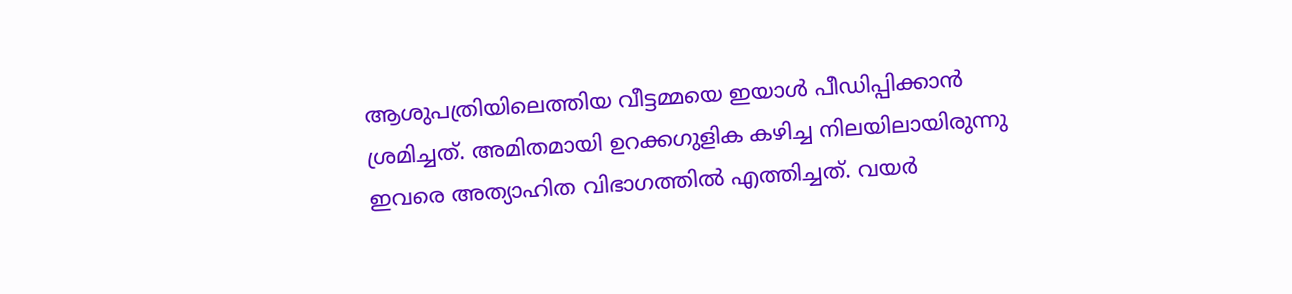ആശുപത്രിയിലെത്തിയ വീട്ടമ്മയെ ഇയാൾ പീഡിപ്പിക്കാൻ ശ്രമിച്ചത്. അമിതമായി ഉറക്കഗുളിക കഴിച്ച നിലയിലായിരുന്നു ഇവരെ അത്യാഹിത വിഭാഗത്തിൽ എത്തിച്ചത്. വയർ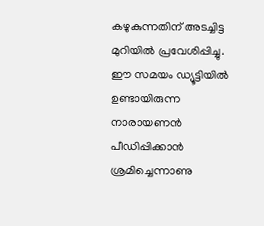കഴുകുന്നതിന് അടച്ചിട്ട മുറിയിൽ പ്രവേശിപ്പിച്ചു. ഈ സമയം ഡ്യൂട്ടിയിൽ ഉണ്ടായിരുന്ന നാരായണൻ പീഡിപ്പിക്കാൻ ശ്രമിച്ചെന്നാണു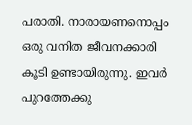പരാതി. നാരായണനൊപ്പം ഒരു വനിത ജീവനക്കാരി കൂടി ഉണ്ടായിരുന്നു. ഇവർ പുറത്തേക്കു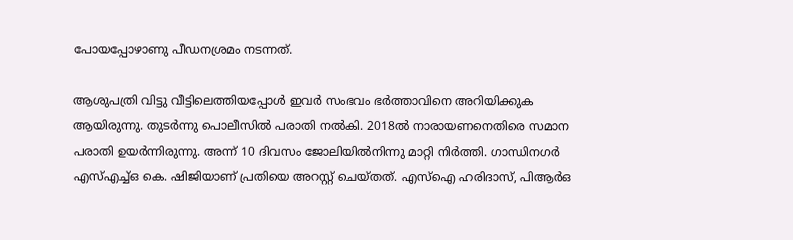പോയപ്പോഴാണു പീഡനശ്രമം നടന്നത്.

ആശുപത്രി വിട്ടു വീട്ടിലെത്തിയപ്പോൾ ഇവർ സംഭവം ഭർത്താവിനെ അറിയിക്കുക ആയിരുന്നു. തുടർന്നു പൊലീസിൽ പരാതി നൽകി. 2018ൽ നാരായണനെതിരെ സമാന പരാതി ഉയർന്നിരുന്നു. അന്ന് 10 ദിവസം ജോലിയിൽനിന്നു മാറ്റി നിർത്തി. ഗാന്ധിനഗർ എസ്‌എച്ച്‌ഒ കെ. ഷിജിയാണ് പ്രതിയെ അറസ്റ്റ് ചെയ്തത്. എസ്‌ഐ ഹരിദാസ്, പിആർഒ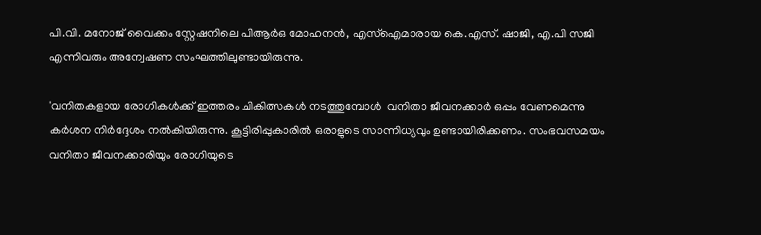പി.വി. മനോജ് വൈക്കം സ്റ്റേഷനിലെ പിആർഒ മോഹനൻ, എസ്‌ഐമാരായ കെ.എസ്. ഷാജി, എ.പി സജി എന്നിവരും അന്വേഷണ സംഘത്തിലുണ്ടായിരുന്നു.

'വനിതകളായ രോഗികൾക്ക് ഇത്തരം ചികിത്സകൾ നടത്തുമ്പോൾ  വനിതാ ജീവനക്കാർ ഒപ്പം വേണമെന്നു കർശന നിർദ്ദേശം നൽകിയിരുന്നു. കൂട്ടിരിപ്പുകാരിൽ ഒരാളുടെ സാന്നിധ്യവും ഉണ്ടായിരിക്കണം. സംഭവസമയം വനിതാ ജീവനക്കാരിയും രോഗിയുടെ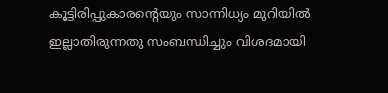കൂട്ടിരിപ്പുകാരന്റെയും സാന്നിധ്യം മുറിയിൽ ഇല്ലാതിരുന്നതു സംബന്ധിച്ചും വിശദമായി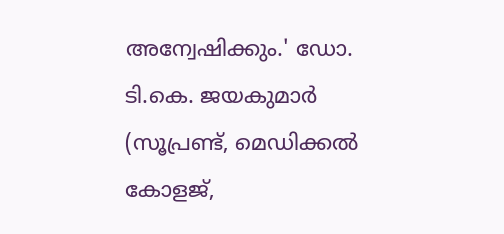അന്വേഷിക്കും.' ഡോ. ടി.കെ. ജയകുമാർ (സൂപ്രണ്ട്, മെഡിക്കൽ കോളജ്,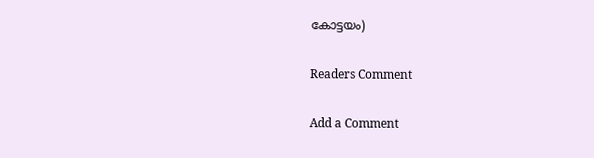കോട്ടയം)

Readers Comment

Add a Comment